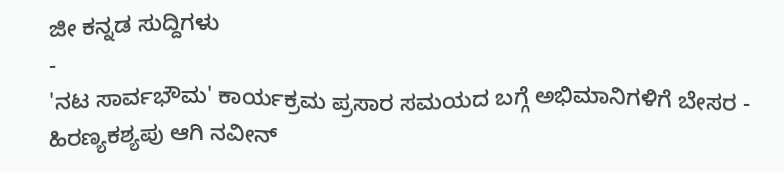ಜೀ ಕನ್ನಡ ಸುದ್ದಿಗಳು
-
'ನಟ ಸಾರ್ವಭೌಮ' ಕಾರ್ಯಕ್ರಮ ಪ್ರಸಾರ ಸಮಯದ ಬಗ್ಗೆ ಅಭಿಮಾನಿಗಳಿಗೆ ಬೇಸರ -
ಹಿರಣ್ಯಕಶ್ಯಪು ಆಗಿ ನವೀನ್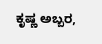ಕೃಷ್ಣ ಅಬ್ಬರ,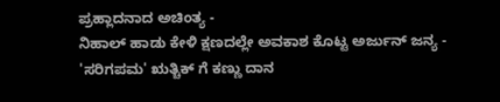ಪ್ರಹ್ಲಾದನಾದ ಅಚಿಂತ್ಯ -
ನಿಹಾಲ್ ಹಾಡು ಕೇಳಿ ಕ್ಷಣದಲ್ಲೇ ಅವಕಾಶ ಕೊಟ್ಟ ಅರ್ಜುನ್ ಜನ್ಯ -
'ಸರಿಗಪಮ' ಋತ್ಚಿಕ್ ಗೆ ಕಣ್ಣು ದಾನ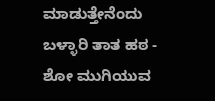ಮಾಡುತ್ತೇನೆಂದು ಬಳ್ಳಾರಿ ತಾತ ಹಠ -
ಶೋ ಮುಗಿಯುವ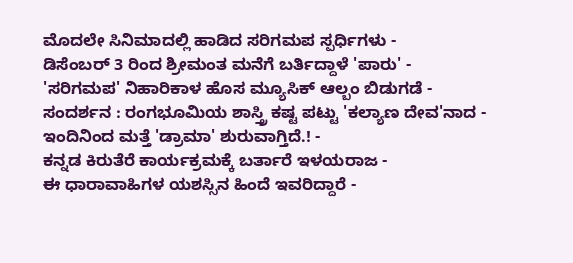ಮೊದಲೇ ಸಿನಿಮಾದಲ್ಲಿ ಹಾಡಿದ ಸರಿಗಮಪ ಸ್ಪರ್ಧಿಗಳು -
ಡಿಸೆಂಬರ್ 3 ರಿಂದ ಶ್ರೀಮಂತ ಮನೆಗೆ ಬರ್ತಿದ್ದಾಳೆ 'ಪಾರು' -
'ಸರಿಗಮಪ' ನಿಹಾರಿಕಾಳ ಹೊಸ ಮ್ಯೂಸಿಕ್ ಆಲ್ಬಂ ಬಿಡುಗಡೆ -
ಸಂದರ್ಶನ : ರಂಗಭೂಮಿಯ ಶಾಸ್ತ್ರಿ ಕಷ್ಟ ಪಟ್ಟು 'ಕಲ್ಯಾಣ ದೇವ'ನಾದ -
ಇಂದಿನಿಂದ ಮತ್ತೆ 'ಡ್ರಾಮಾ' ಶುರುವಾಗ್ತಿದೆ.! -
ಕನ್ನಡ ಕಿರುತೆರೆ ಕಾರ್ಯಕ್ರಮಕ್ಕೆ ಬರ್ತಾರೆ ಇಳಯರಾಜ -
ಈ ಧಾರಾವಾಹಿಗಳ ಯಶಸ್ಸಿನ ಹಿಂದೆ ಇವರಿದ್ದಾರೆ -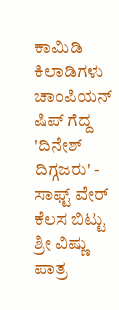ಕಾಮಿಡಿ ಕಿಲಾಡಿಗಳು ಚಾಂಪಿಯನ್ ಷಿಪ್ ಗೆದ್ದ 'ದಿನೇಶ್ ದಿಗ್ಗಜರು' -
ಸಾಫ್ಟ್ ವೇರ್ ಕೆಲಸ ಬಿಟ್ಟು ಶ್ರೀ ವಿಷ್ಣು ಪಾತ್ರ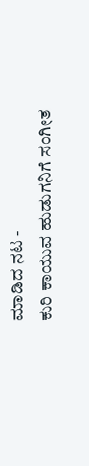ಮಾಡಿದ ನಟ -
ಕುರಿ ಕಾಯುವ ಹುಡುಗನಿಗೆ ಸಂಗೀತ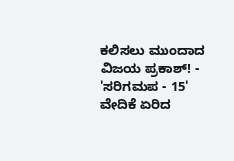ಕಲಿಸಲು ಮುಂದಾದ ವಿಜಯ ಪ್ರಕಾಶ್! -
'ಸರಿಗಮಪ - 15' ವೇದಿಕೆ ಏರಿದ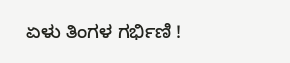ಏಳು ತಿಂಗಳ ಗರ್ಭಿಣಿ !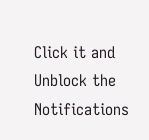Click it and Unblock the Notifications